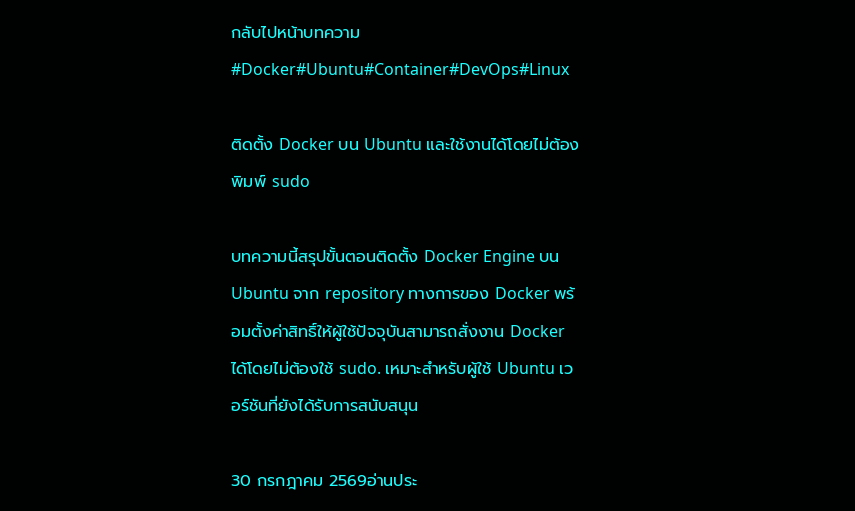กลับไปหน้าบทความ
#Docker#Ubuntu#Container#DevOps#Linux

ติดตั้ง Docker บน Ubuntu และใช้งานได้โดยไม่ต้องพิมพ์ sudo

บทความนี้สรุปขั้นตอนติดตั้ง Docker Engine บน Ubuntu จาก repository ทางการของ Docker พร้อมตั้งค่าสิทธิ์ให้ผู้ใช้ปัจจุบันสามารถสั่งงาน Docker ได้โดยไม่ต้องใช้ sudo. เหมาะสำหรับผู้ใช้ Ubuntu เวอร์ชันที่ยังได้รับการสนับสนุน

30 กรกฎาคม 2569อ่านประ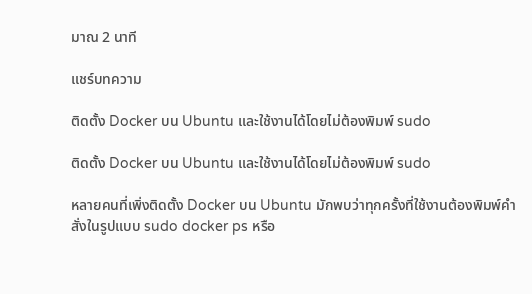มาณ 2 นาที

แชร์บทความ

ติดตั้ง Docker บน Ubuntu และใช้งานได้โดยไม่ต้องพิมพ์ sudo

ติดตั้ง Docker บน Ubuntu และใช้งานได้โดยไม่ต้องพิมพ์ sudo

หลายคนที่เพิ่งติดตั้ง Docker บน Ubuntu มักพบว่าทุกครั้งที่ใช้งานต้องพิมพ์คำสั่งในรูปแบบ sudo docker ps หรือ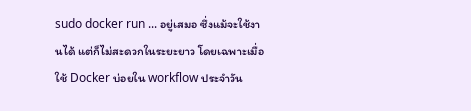sudo docker run ... อยู่เสมอ ซึ่งแม้จะใช้งานได้ แต่ก็ไม่สะดวกในระยะยาว โดยเฉพาะเมื่อใช้ Docker บ่อยใน workflow ประจำวัน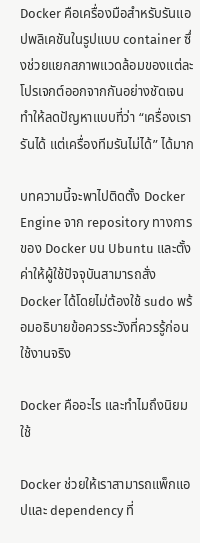Docker คือเครื่องมือสำหรับรันแอปพลิเคชันในรูปแบบ container ซึ่งช่วยแยกสภาพแวดล้อมของแต่ละโปรเจกต์ออกจากกันอย่างชัดเจน ทำให้ลดปัญหาแบบที่ว่า “เครื่องเรารันได้ แต่เครื่องทีมรันไม่ได้” ได้มาก

บทความนี้จะพาไปติดตั้ง Docker Engine จาก repository ทางการของ Docker บน Ubuntu และตั้งค่าให้ผู้ใช้ปัจจุบันสามารถสั่ง Docker ได้โดยไม่ต้องใช้ sudo พร้อมอธิบายข้อควรระวังที่ควรรู้ก่อนใช้งานจริง

Docker คืออะไร และทำไมถึงนิยมใช้

Docker ช่วยให้เราสามารถแพ็กแอปและ dependency ที่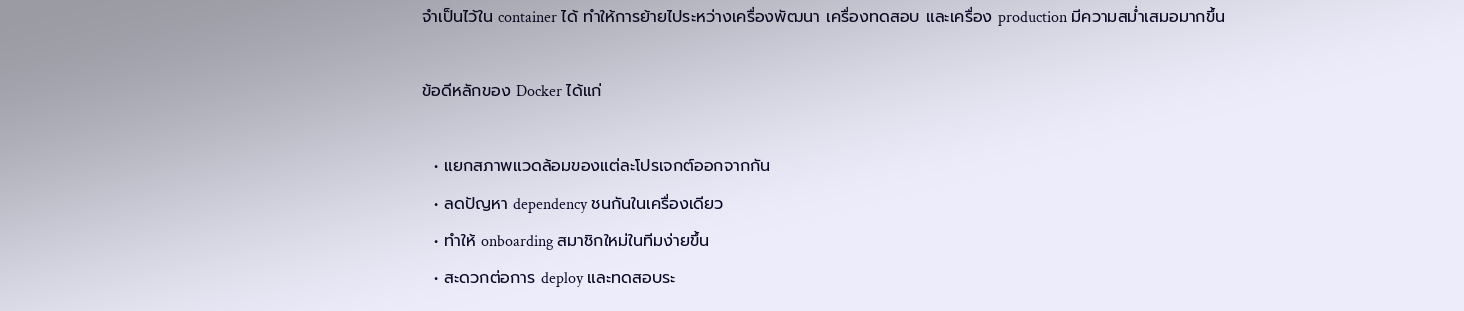จำเป็นไว้ใน container ได้ ทำให้การย้ายไประหว่างเครื่องพัฒนา เครื่องทดสอบ และเครื่อง production มีความสม่ำเสมอมากขึ้น

ข้อดีหลักของ Docker ได้แก่

  • แยกสภาพแวดล้อมของแต่ละโปรเจกต์ออกจากกัน
  • ลดปัญหา dependency ชนกันในเครื่องเดียว
  • ทำให้ onboarding สมาชิกใหม่ในทีมง่ายขึ้น
  • สะดวกต่อการ deploy และทดสอบระ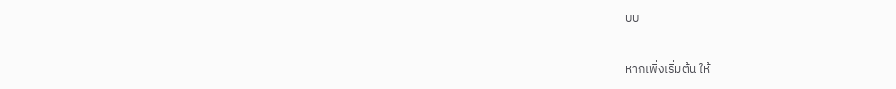บบ

หากเพิ่งเริ่มต้น ให้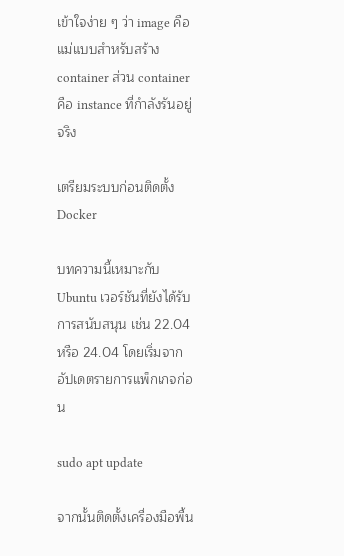เข้าใจง่าย ๆ ว่า image คือแม่แบบสำหรับสร้าง container ส่วน container คือ instance ที่กำลังรันอยู่จริง

เตรียมระบบก่อนติดตั้ง Docker

บทความนี้เหมาะกับ Ubuntu เวอร์ชันที่ยังได้รับการสนับสนุน เช่น 22.04 หรือ 24.04 โดยเริ่มจากอัปเดตรายการแพ็กเกจก่อน

sudo apt update

จากนั้นติดตั้งเครื่องมือพื้น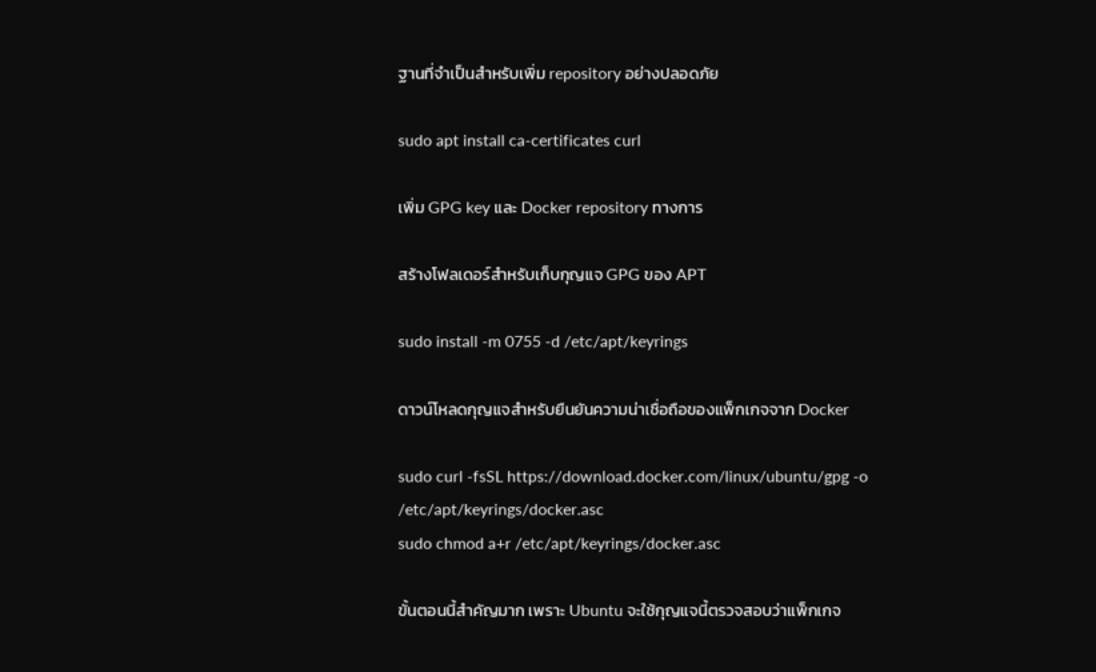ฐานที่จำเป็นสำหรับเพิ่ม repository อย่างปลอดภัย

sudo apt install ca-certificates curl

เพิ่ม GPG key และ Docker repository ทางการ

สร้างโฟลเดอร์สำหรับเก็บกุญแจ GPG ของ APT

sudo install -m 0755 -d /etc/apt/keyrings

ดาวน์โหลดกุญแจสำหรับยืนยันความน่าเชื่อถือของแพ็กเกจจาก Docker

sudo curl -fsSL https://download.docker.com/linux/ubuntu/gpg -o /etc/apt/keyrings/docker.asc
sudo chmod a+r /etc/apt/keyrings/docker.asc

ขั้นตอนนี้สำคัญมาก เพราะ Ubuntu จะใช้กุญแจนี้ตรวจสอบว่าแพ็กเกจ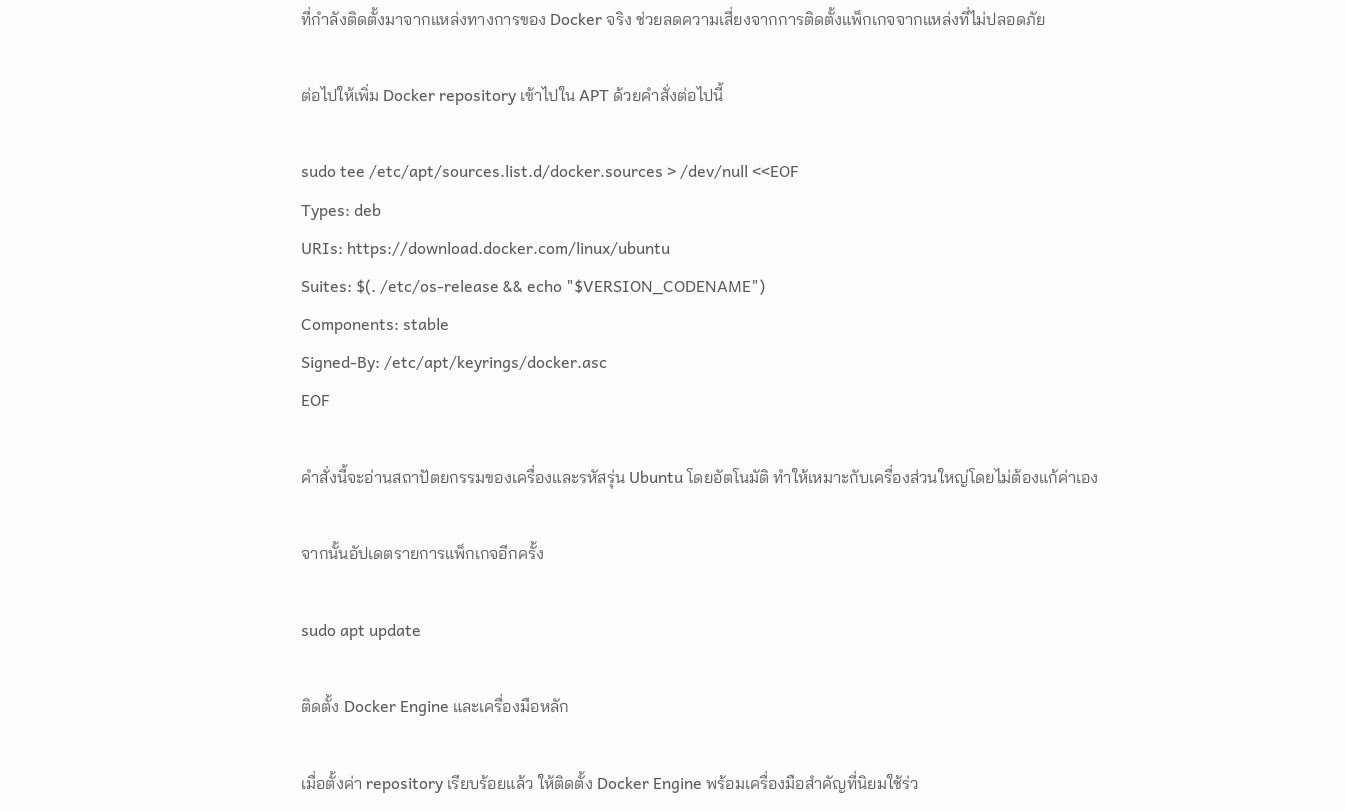ที่กำลังติดตั้งมาจากแหล่งทางการของ Docker จริง ช่วยลดความเสี่ยงจากการติดตั้งแพ็กเกจจากแหล่งที่ไม่ปลอดภัย

ต่อไปให้เพิ่ม Docker repository เข้าไปใน APT ด้วยคำสั่งต่อไปนี้

sudo tee /etc/apt/sources.list.d/docker.sources > /dev/null <<EOF
Types: deb
URIs: https://download.docker.com/linux/ubuntu
Suites: $(. /etc/os-release && echo "$VERSION_CODENAME")
Components: stable
Signed-By: /etc/apt/keyrings/docker.asc
EOF

คำสั่งนี้จะอ่านสถาปัตยกรรมของเครื่องและรหัสรุ่น Ubuntu โดยอัตโนมัติ ทำให้เหมาะกับเครื่องส่วนใหญ่โดยไม่ต้องแก้ค่าเอง

จากนั้นอัปเดตรายการแพ็กเกจอีกครั้ง

sudo apt update

ติดตั้ง Docker Engine และเครื่องมือหลัก

เมื่อตั้งค่า repository เรียบร้อยแล้ว ให้ติดตั้ง Docker Engine พร้อมเครื่องมือสำคัญที่นิยมใช้ร่ว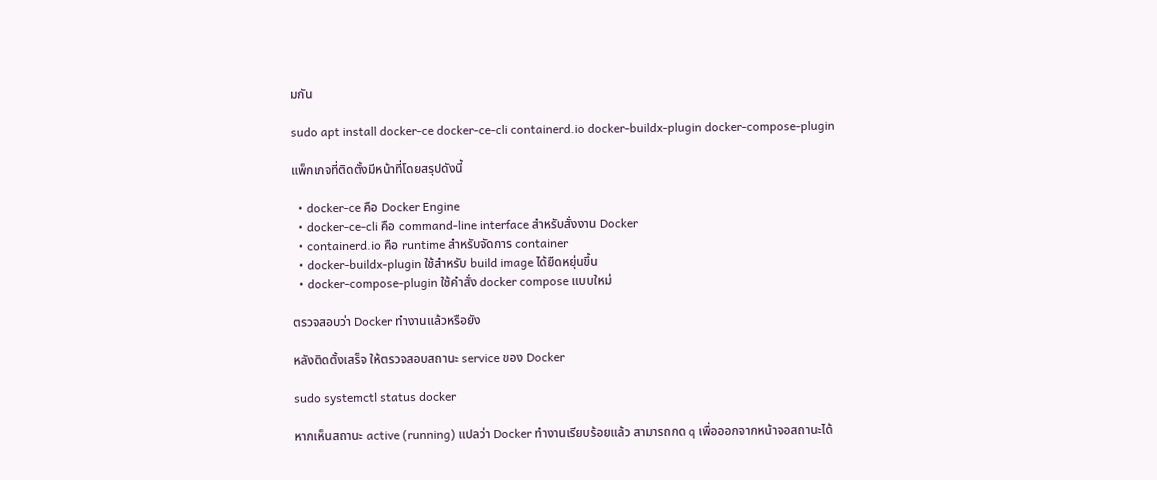มกัน

sudo apt install docker-ce docker-ce-cli containerd.io docker-buildx-plugin docker-compose-plugin

แพ็กเกจที่ติดตั้งมีหน้าที่โดยสรุปดังนี้

  • docker-ce คือ Docker Engine
  • docker-ce-cli คือ command-line interface สำหรับสั่งงาน Docker
  • containerd.io คือ runtime สำหรับจัดการ container
  • docker-buildx-plugin ใช้สำหรับ build image ได้ยืดหยุ่นขึ้น
  • docker-compose-plugin ใช้คำสั่ง docker compose แบบใหม่

ตรวจสอบว่า Docker ทำงานแล้วหรือยัง

หลังติดตั้งเสร็จ ให้ตรวจสอบสถานะ service ของ Docker

sudo systemctl status docker

หากเห็นสถานะ active (running) แปลว่า Docker ทำงานเรียบร้อยแล้ว สามารถกด q เพื่อออกจากหน้าจอสถานะได้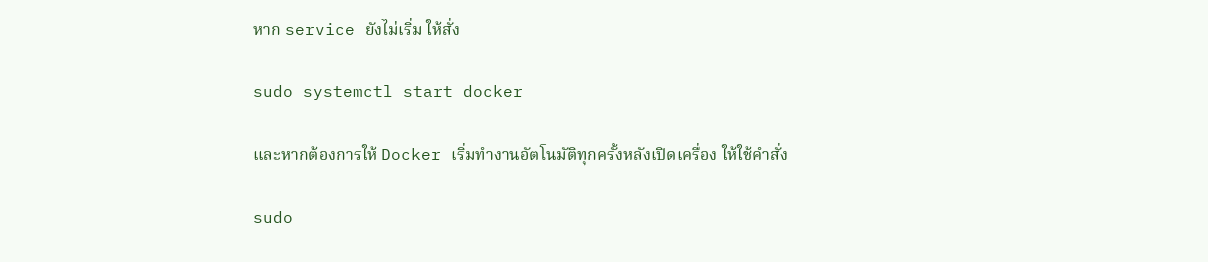หาก service ยังไม่เริ่ม ให้สั่ง

sudo systemctl start docker

และหากต้องการให้ Docker เริ่มทำงานอัตโนมัติทุกครั้งหลังเปิดเครื่อง ให้ใช้คำสั่ง

sudo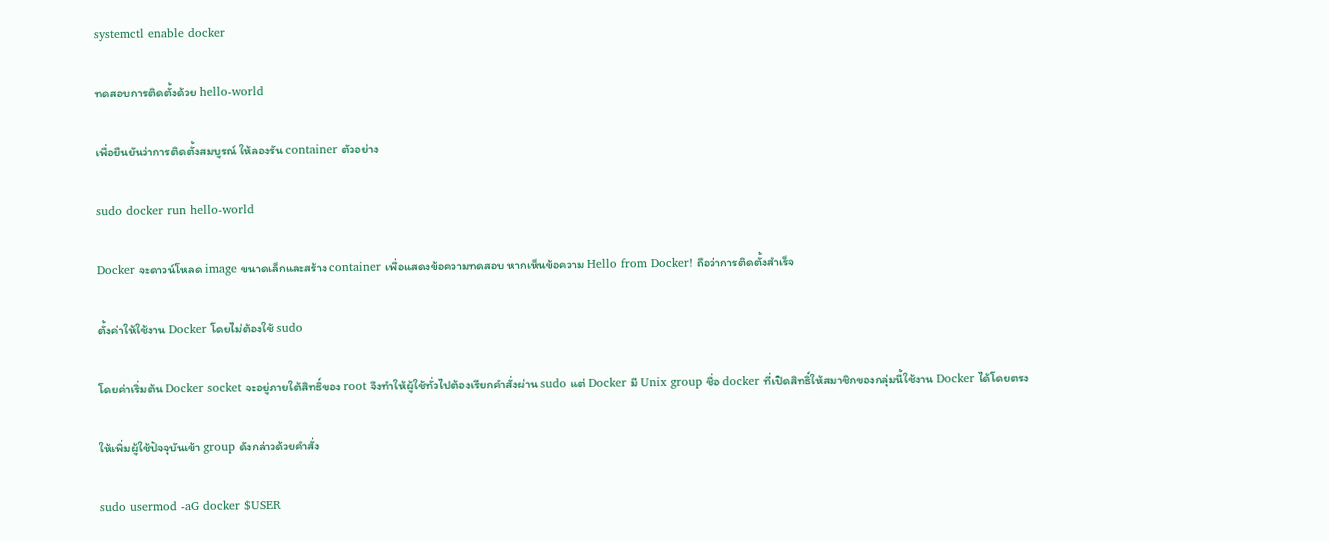systemctl enable docker

ทดสอบการติดตั้งด้วย hello-world

เพื่อยืนยันว่าการติดตั้งสมบูรณ์ ให้ลองรัน container ตัวอย่าง

sudo docker run hello-world

Docker จะดาวน์โหลด image ขนาดเล็กและสร้าง container เพื่อแสดงข้อความทดสอบ หากเห็นข้อความ Hello from Docker! ถือว่าการติดตั้งสำเร็จ

ตั้งค่าให้ใช้งาน Docker โดยไม่ต้องใช้ sudo

โดยค่าเริ่มต้น Docker socket จะอยู่ภายใต้สิทธิ์ของ root จึงทำให้ผู้ใช้ทั่วไปต้องเรียกคำสั่งผ่าน sudo แต่ Docker มี Unix group ชื่อ docker ที่เปิดสิทธิ์ให้สมาชิกของกลุ่มนี้ใช้งาน Docker ได้โดยตรง

ให้เพิ่มผู้ใช้ปัจจุบันเข้า group ดังกล่าวด้วยคำสั่ง

sudo usermod -aG docker $USER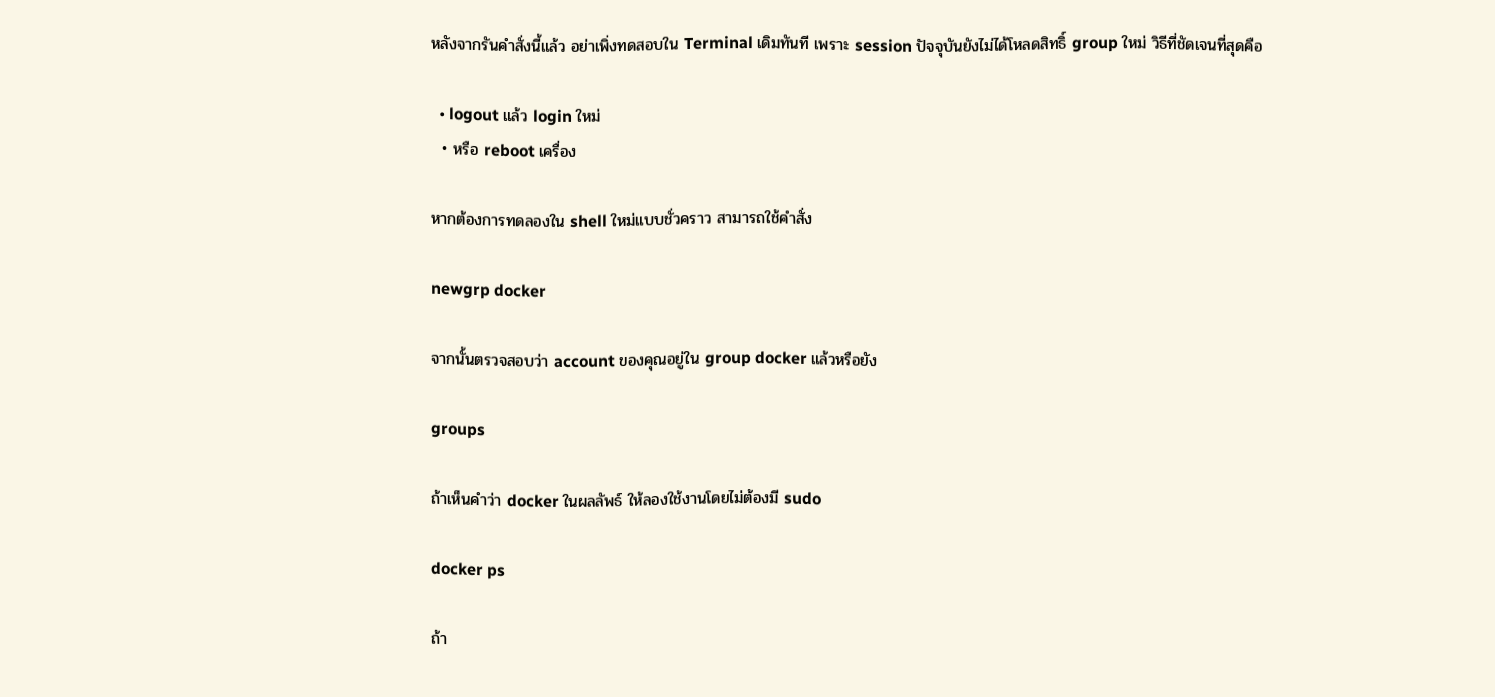หลังจากรันคำสั่งนี้แล้ว อย่าเพิ่งทดสอบใน Terminal เดิมทันที เพราะ session ปัจจุบันยังไม่ได้โหลดสิทธิ์ group ใหม่ วิธีที่ชัดเจนที่สุดคือ

  • logout แล้ว login ใหม่
  • หรือ reboot เครื่อง

หากต้องการทดลองใน shell ใหม่แบบชั่วคราว สามารถใช้คำสั่ง

newgrp docker

จากนั้นตรวจสอบว่า account ของคุณอยู่ใน group docker แล้วหรือยัง

groups

ถ้าเห็นคำว่า docker ในผลลัพธ์ ให้ลองใช้งานโดยไม่ต้องมี sudo

docker ps

ถ้า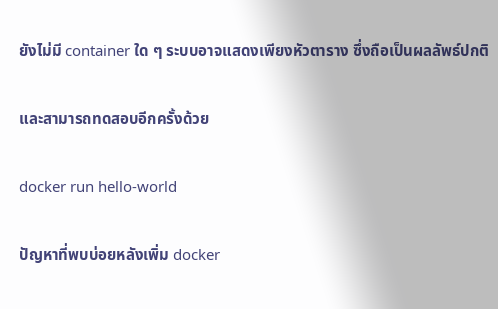ยังไม่มี container ใด ๆ ระบบอาจแสดงเพียงหัวตาราง ซึ่งถือเป็นผลลัพธ์ปกติ

และสามารถทดสอบอีกครั้งด้วย

docker run hello-world

ปัญหาที่พบบ่อยหลังเพิ่ม docker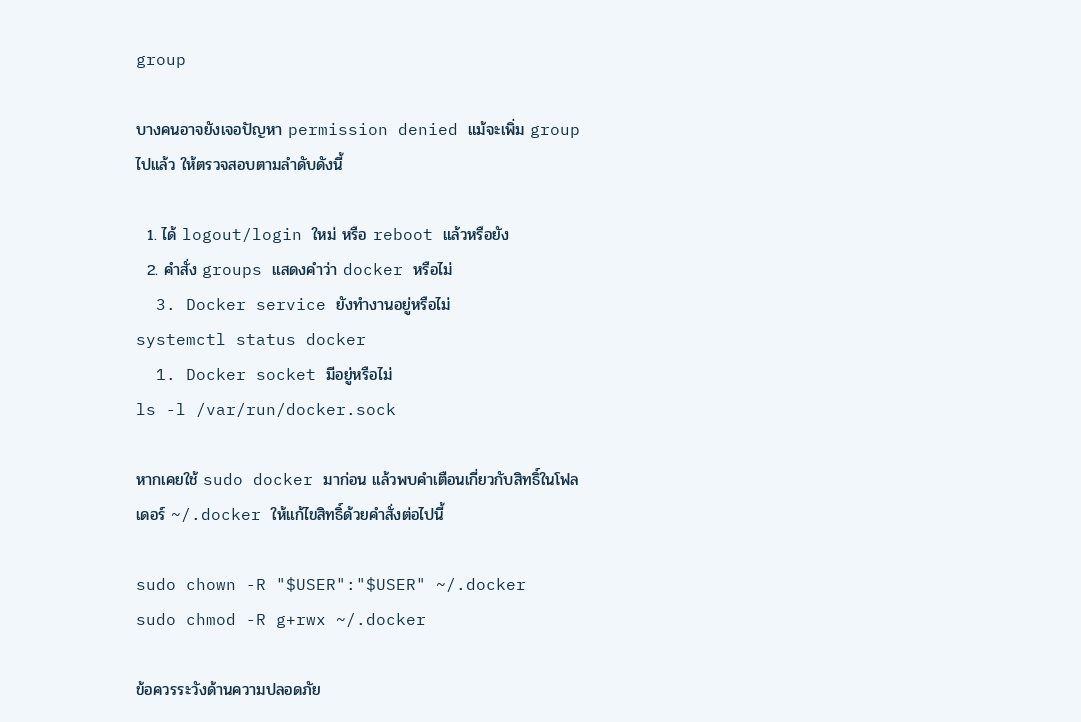group

บางคนอาจยังเจอปัญหา permission denied แม้จะเพิ่ม group ไปแล้ว ให้ตรวจสอบตามลำดับดังนี้

  1. ได้ logout/login ใหม่ หรือ reboot แล้วหรือยัง
  2. คำสั่ง groups แสดงคำว่า docker หรือไม่
  3. Docker service ยังทำงานอยู่หรือไม่
systemctl status docker
  1. Docker socket มีอยู่หรือไม่
ls -l /var/run/docker.sock

หากเคยใช้ sudo docker มาก่อน แล้วพบคำเตือนเกี่ยวกับสิทธิ์ในโฟลเดอร์ ~/.docker ให้แก้ไขสิทธิ์ด้วยคำสั่งต่อไปนี้

sudo chown -R "$USER":"$USER" ~/.docker
sudo chmod -R g+rwx ~/.docker

ข้อควรระวังด้านความปลอดภัย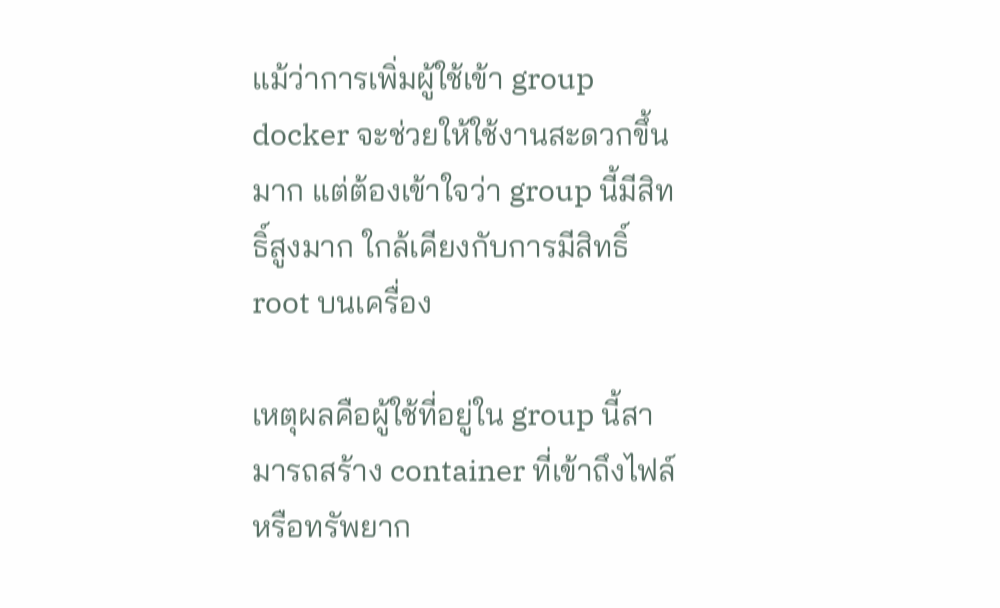แม้ว่าการเพิ่มผู้ใช้เข้า group docker จะช่วยให้ใช้งานสะดวกขึ้นมาก แต่ต้องเข้าใจว่า group นี้มีสิทธิ์สูงมาก ใกล้เคียงกับการมีสิทธิ์ root บนเครื่อง

เหตุผลคือผู้ใช้ที่อยู่ใน group นี้สามารถสร้าง container ที่เข้าถึงไฟล์หรือทรัพยาก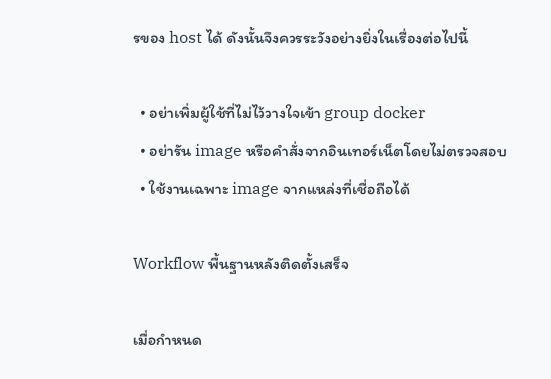รของ host ได้ ดังนั้นจึงควรระวังอย่างยิ่งในเรื่องต่อไปนี้

  • อย่าเพิ่มผู้ใช้ที่ไม่ไว้วางใจเข้า group docker
  • อย่ารัน image หรือคำสั่งจากอินเทอร์เน็ตโดยไม่ตรวจสอบ
  • ใช้งานเฉพาะ image จากแหล่งที่เชื่อถือได้

Workflow พื้นฐานหลังติดตั้งเสร็จ

เมื่อกำหนด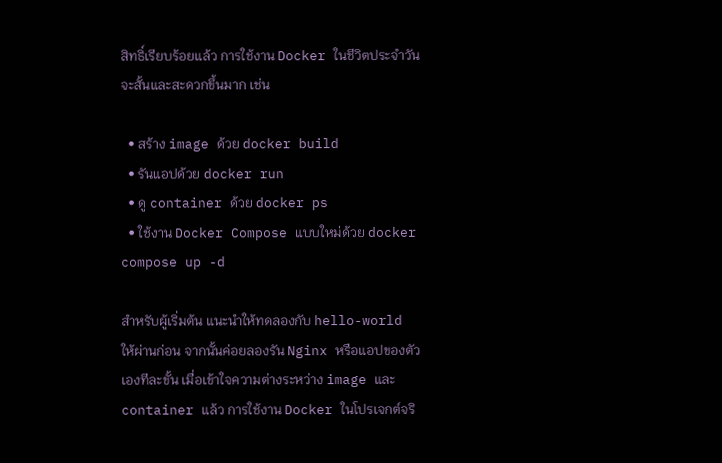สิทธิ์เรียบร้อยแล้ว การใช้งาน Docker ในชีวิตประจำวันจะสั้นและสะดวกขึ้นมาก เช่น

  • สร้าง image ด้วย docker build
  • รันแอปด้วย docker run
  • ดู container ด้วย docker ps
  • ใช้งาน Docker Compose แบบใหม่ด้วย docker compose up -d

สำหรับผู้เริ่มต้น แนะนำให้ทดลองกับ hello-world ให้ผ่านก่อน จากนั้นค่อยลองรัน Nginx หรือแอปของตัวเองทีละขั้น เมื่อเข้าใจความต่างระหว่าง image และ container แล้ว การใช้งาน Docker ในโปรเจกต์จริ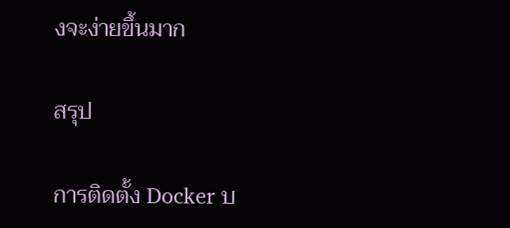งจะง่ายขึ้นมาก

สรุป

การติดตั้ง Docker บ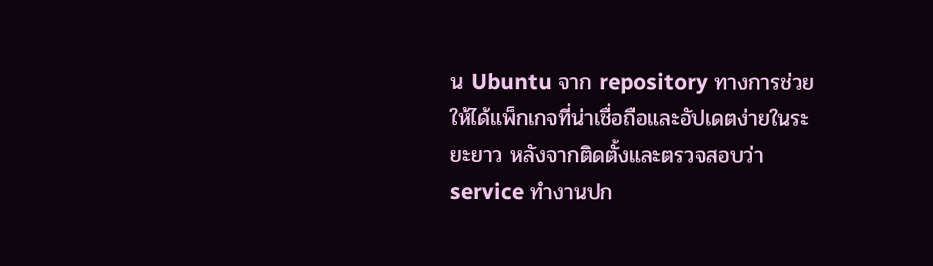น Ubuntu จาก repository ทางการช่วยให้ได้แพ็กเกจที่น่าเชื่อถือและอัปเดตง่ายในระยะยาว หลังจากติดตั้งและตรวจสอบว่า service ทำงานปก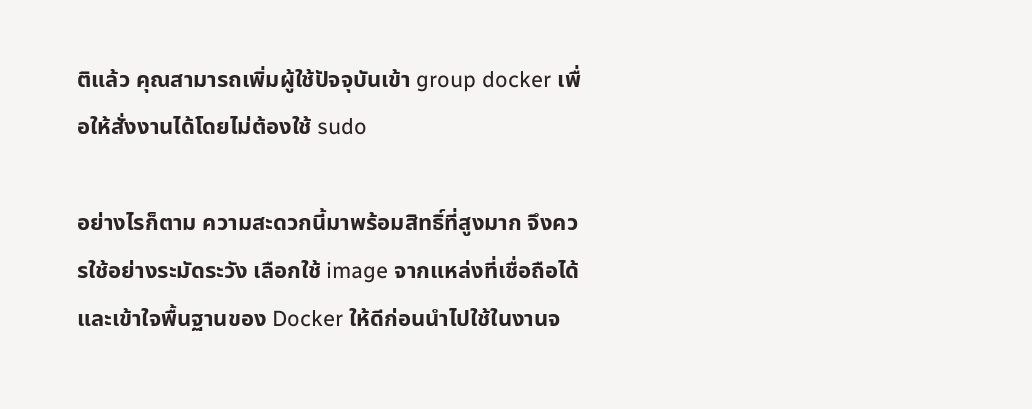ติแล้ว คุณสามารถเพิ่มผู้ใช้ปัจจุบันเข้า group docker เพื่อให้สั่งงานได้โดยไม่ต้องใช้ sudo

อย่างไรก็ตาม ความสะดวกนี้มาพร้อมสิทธิ์ที่สูงมาก จึงควรใช้อย่างระมัดระวัง เลือกใช้ image จากแหล่งที่เชื่อถือได้ และเข้าใจพื้นฐานของ Docker ให้ดีก่อนนำไปใช้ในงานจ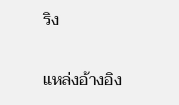ริง

แหล่งอ้างอิง